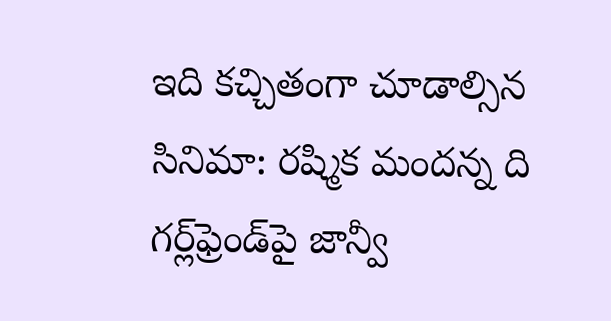ఇది కచ్చితంగా చూడాల్సిన సినిమా: రష్మిక మందన్న ది గర్ల్‌ఫ్రెండ్‌పై జాన్వీ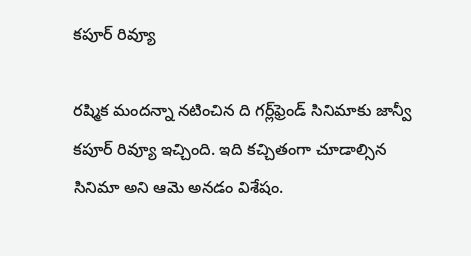కపూర్ రివ్యూ

రష్మిక మందన్నా నటించిన ది గర్ల్‌ఫ్రెండ్ సినిమాకు జాన్వీ కపూర్ రివ్యూ ఇచ్చింది. ఇది కచ్చితంగా చూడాల్సిన సినిమా అని ఆమె అనడం విశేషం.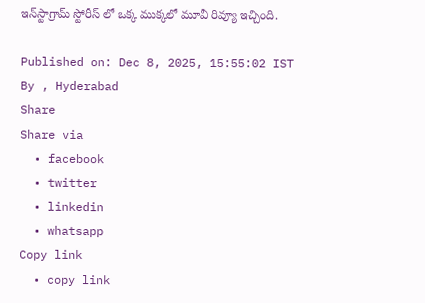ఇన్‌స్టాగ్రామ్ స్టోరీస్ లో ఒక్క ముక్కలో మూవీ రివ్యూ ఇచ్చింది.

Published on: Dec 8, 2025, 15:55:02 IST
By , Hyderabad
Share
Share via
  • facebook
  • twitter
  • linkedin
  • whatsapp
Copy link
  • copy link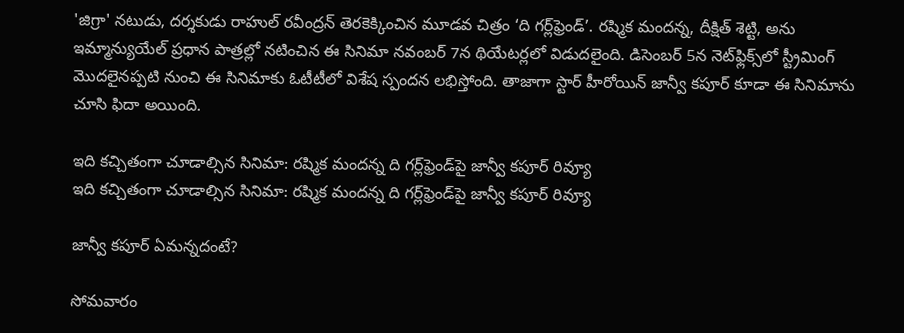'జిగ్రా' నటుడు, దర్శకుడు రాహుల్ రవీంద్రన్ తెరకెక్కించిన మూడవ చిత్రం ‘ది గర్ల్‌ఫ్రెండ్’. రష్మిక మందన్న, దీక్షిత్ శెట్టి, అను ఇమ్మాన్యుయేల్ ప్రధాన పాత్రల్లో నటించిన ఈ సినిమా నవంబర్ 7న థియేటర్లలో విడుదలైంది. డిసెంబర్ 5న నెట్‌ఫ్లిక్స్‌లో స్ట్రీమింగ్ మొదలైనప్పటి నుంచి ఈ సినిమాకు ఓటీటీలో విశేష స్పందన లభిస్తోంది. తాజాగా స్టార్ హీరోయిన్ జాన్వీ కపూర్ కూడా ఈ సినిమాను చూసి ఫిదా అయింది.

ఇది కచ్చితంగా చూడాల్సిన సినిమా: రష్మిక మందన్న ది గర్ల్‌ఫ్రెండ్‌పై జాన్వీ కపూర్ రివ్యూ
ఇది కచ్చితంగా చూడాల్సిన సినిమా: రష్మిక మందన్న ది గర్ల్‌ఫ్రెండ్‌పై జాన్వీ కపూర్ రివ్యూ

జాన్వీ కపూర్ ఏమన్నదంటే?

సోమవారం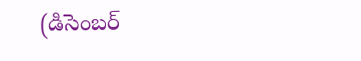(డిసెంబర్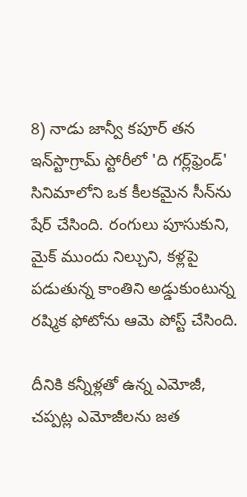8) నాడు జాన్వీ కపూర్ తన ఇన్‌స్టాగ్రామ్ స్టోరీలో 'ది గర్ల్‌ఫ్రెండ్' సినిమాలోని ఒక కీలకమైన సీన్‌ను షేర్ చేసింది. రంగులు పూసుకుని, మైక్ ముందు నిల్చుని, కళ్లపై పడుతున్న కాంతిని అడ్డుకుంటున్న రష్మిక ఫోటోను ఆమె పోస్ట్ చేసింది.

దీనికి కన్నీళ్లతో ఉన్న ఎమోజీ, చప్పట్ల ఎమోజీలను జత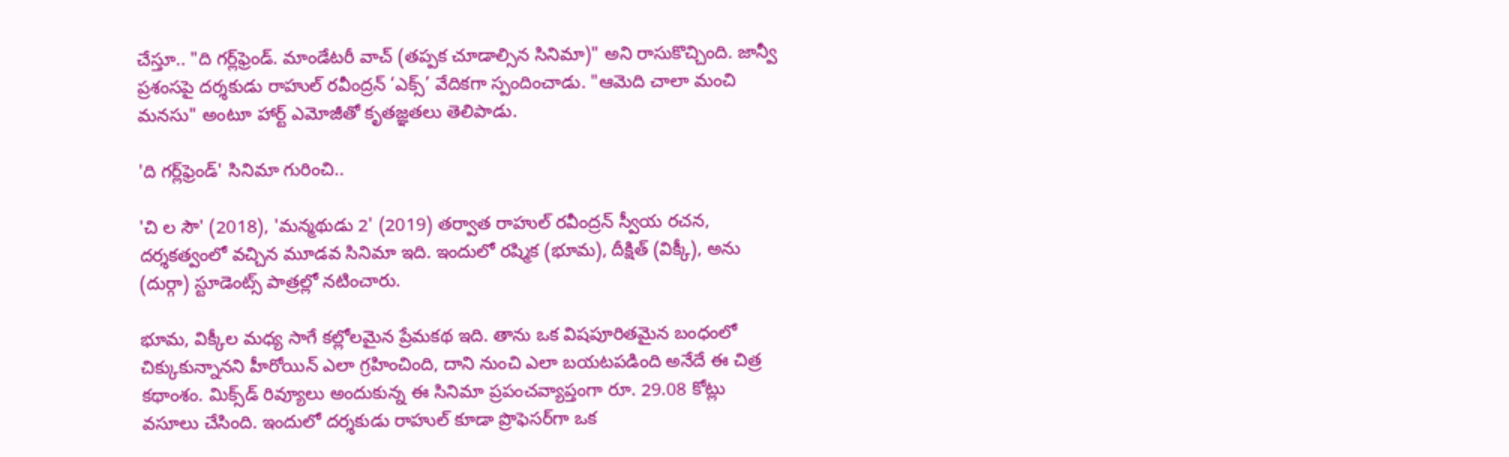చేస్తూ.. "ది గర్ల్‌ఫ్రెండ్. మాండేటరీ వాచ్ (తప్పక చూడాల్సిన సినిమా)" అని రాసుకొచ్చింది. జాన్వీ ప్రశంసపై దర్శకుడు రాహుల్ రవీంద్రన్ ‘ఎక్స్’ వేదికగా స్పందించాడు. "ఆమెది చాలా మంచి మనసు" అంటూ హార్ట్ ఎమోజీతో కృతజ్ఞతలు తెలిపాడు.

'ది గర్ల్‌ఫ్రెండ్' సినిమా గురించి..

'చి ల సౌ' (2018), 'మన్మథుడు 2' (2019) తర్వాత రాహుల్ రవీంద్రన్ స్వీయ రచన, దర్శకత్వంలో వచ్చిన మూడవ సినిమా ఇది. ఇందులో రష్మిక (భూమ), దీక్షిత్ (విక్కీ), అను (దుర్గా) స్టూడెంట్స్ పాత్రల్లో నటించారు.

భూమ, విక్కీల మధ్య సాగే కల్లోలమైన ప్రేమకథ ఇది. తాను ఒక విషపూరితమైన బంధంలో చిక్కుకున్నానని హీరోయిన్ ఎలా గ్రహించింది, దాని నుంచి ఎలా బయటపడింది అనేదే ఈ చిత్ర కథాంశం. మిక్స్‌డ్ రివ్యూలు అందుకున్న ఈ సినిమా ప్రపంచవ్యాప్తంగా రూ. 29.08 కోట్లు వసూలు చేసింది. ఇందులో దర్శకుడు రాహుల్ కూడా ప్రొఫెసర్‌గా ఒక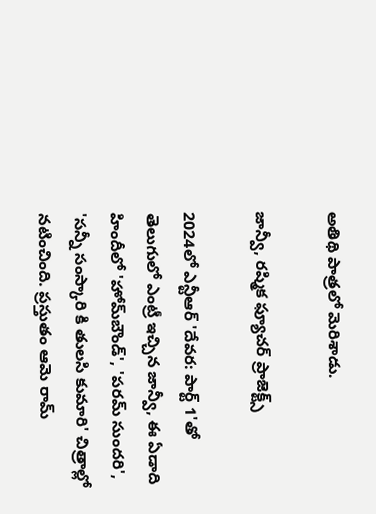అతిథి పాత్రలో మెరిశాడు.

జాన్వీ, రష్మిక ఫ్యూచర్ ప్రాజెక్ట్స్

2024లో ఎన్టీఆర్ 'దేవర: పార్ట్ 1'తో తెలుగులో ఎంట్రీ ఇచ్చిన జాన్వీ, ఈ ఏడాది హిందీలో 'హోమ్‌బౌండ్', 'పరమ్ సుందరి', 'సన్నీ సంస్కారి కి తులసి కుమారి' చిత్రాల్లో నటించింది. ప్రస్తుతం ఆమె రామ్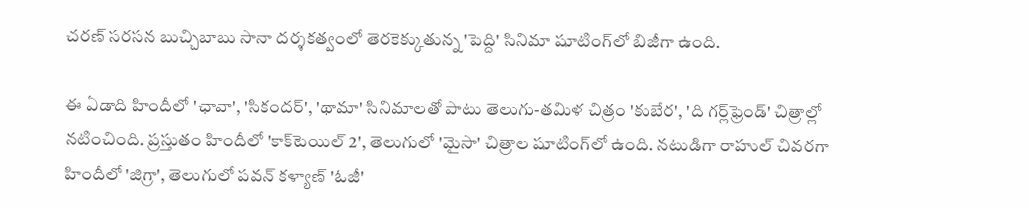చరణ్ సరసన బుచ్చిబాబు సానా దర్శకత్వంలో తెరకెక్కుతున్న 'పెద్ది' సినిమా షూటింగ్‌లో బిజీగా ఉంది.

ఈ ఏడాది హిందీలో 'ఛావా', 'సికందర్', 'థామా' సినిమాలతో పాటు తెలుగు-తమిళ చిత్రం 'కుబేర', 'ది గర్ల్‌ఫ్రెండ్' చిత్రాల్లో నటించింది. ప్రస్తుతం హిందీలో 'కాక్‌టెయిల్ 2', తెలుగులో 'మైసా' చిత్రాల షూటింగ్‌లో ఉంది. నటుడిగా రాహుల్ చివరగా హిందీలో 'జిగ్రా', తెలుగులో పవన్ కళ్యాణ్ 'ఓజీ'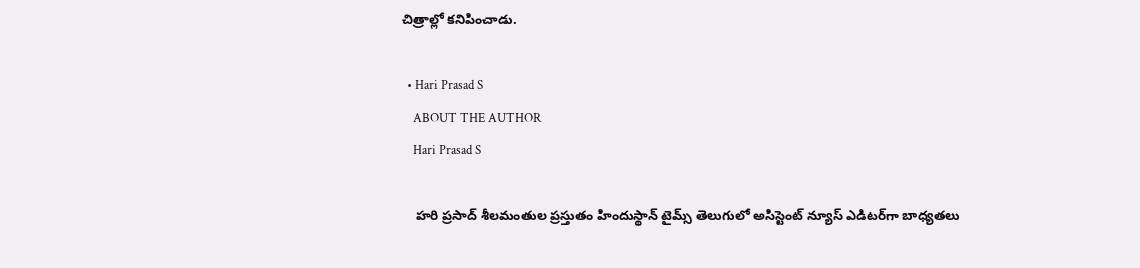చిత్రాల్లో కనిపించాడు.

  • Hari Prasad S
    ABOUT THE AUTHOR
    Hari Prasad S

    హరి ప్రసాద్ శీలమంతుల ప్రస్తుతం హిందుస్థాన్ టైమ్స్ తెలుగులో అసిస్టెంట్ న్యూస్ ఎడిటర్‌గా బాధ్యతలు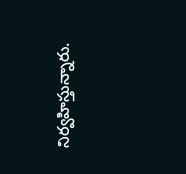నిర్వహిస్తున్నారు.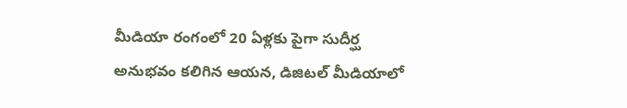మీడియా రంగంలో 20 ఏళ్లకు పైగా సుదీర్ఘ అనుభవం కలిగిన ఆయన, డిజిటల్ మీడియాలో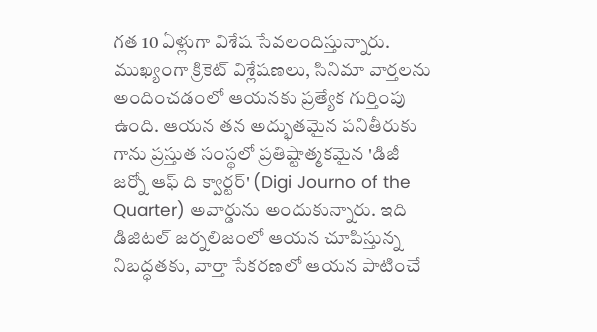గత 10 ఏళ్లుగా విశేష సేవలందిస్తున్నారు. ముఖ్యంగా క్రికెట్ విశ్లేషణలు, సినిమా వార్తలను అందించడంలో ఆయనకు ప్రత్యేక గుర్తింపు ఉంది. ఆయన తన అద్భుతమైన పనితీరుకు గాను ప్రస్తుత సంస్థలో ప్రతిష్టాత్మకమైన 'డిజీ జర్నో ఆఫ్ ది క్వార్టర్' (Digi Journo of the Quarter) అవార్డును అందుకున్నారు. ఇది డిజిటల్ జర్నలిజంలో ఆయన చూపిస్తున్న నిబద్ధతకు, వార్తా సేకరణలో ఆయన పాటించే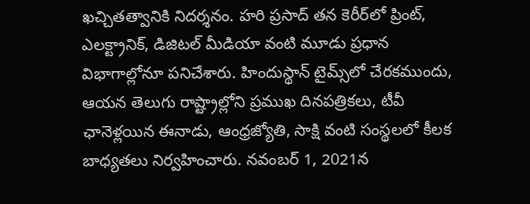ఖచ్చితత్వానికి నిదర్శనం. హరి ప్రసాద్ తన కెరీర్‌లో ప్రింట్, ఎలక్ట్రానిక్, డిజిటల్ మీడియా వంటి మూడు ప్రధాన విభాగాల్లోనూ పనిచేశారు. హిందుస్థాన్ టైమ్స్‌లో చేరకముందు, ఆయన తెలుగు రాష్ట్రాల్లోని ప్రముఖ దినపత్రికలు, టీవీ ఛానెళ్లయిన ఈనాడు, ఆంధ్రజ్యోతి, సాక్షి వంటి సంస్థలలో కీలక బాధ్యతలు నిర్వహించారు. నవంబర్ 1, 2021న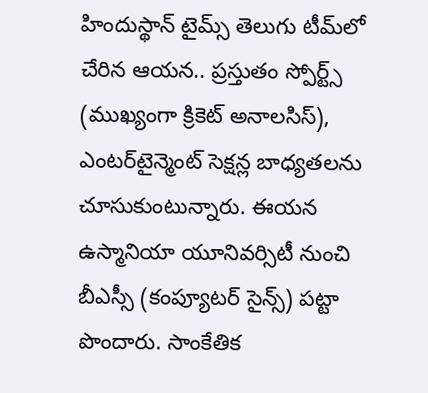హిందుస్థాన్ టైమ్స్ తెలుగు టీమ్‌లో చేరిన ఆయన.. ప్రస్తుతం స్పోర్ట్స్ (ముఖ్యంగా క్రికెట్ అనాలసిస్), ఎంటర్‌టైన్మెంట్ సెక్షన్ల బాధ్యతలను చూసుకుంటున్నారు. ఈయన ఉస్మానియా యూనివర్సిటీ నుంచి బీఎస్సీ (కంప్యూటర్ సైన్స్) పట్టా పొందారు. సాంకేతిక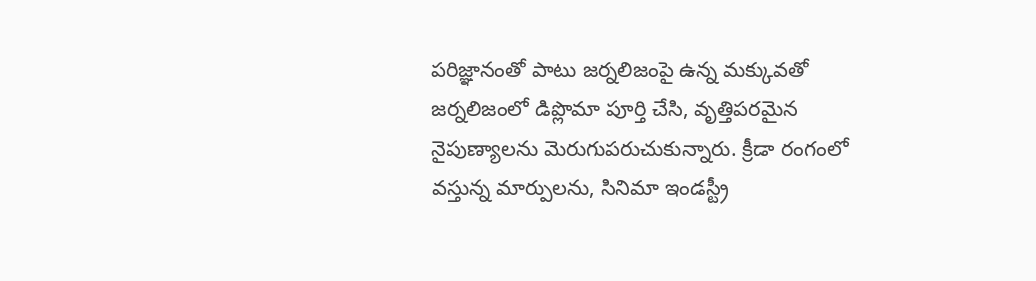పరిజ్ఞానంతో పాటు జర్నలిజంపై ఉన్న మక్కువతో జర్నలిజంలో డిప్లొమా పూర్తి చేసి, వృత్తిపరమైన నైపుణ్యాలను మెరుగుపరుచుకున్నారు. క్రీడా రంగంలో వస్తున్న మార్పులను, సినిమా ఇండస్ట్రీ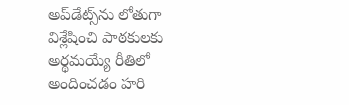అప్‌డేట్స్‌ను లోతుగా విశ్లేషించి పాఠకులకు అర్థమయ్యే రీతిలో అందించడం హరి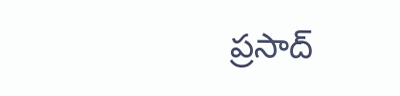ప్రసాద్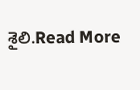శైలి.Read More